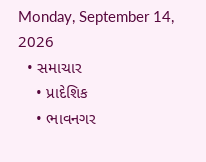Monday, September 14, 2026
  • સમાચાર
    • પ્રાદેશિક
    • ભાવનગર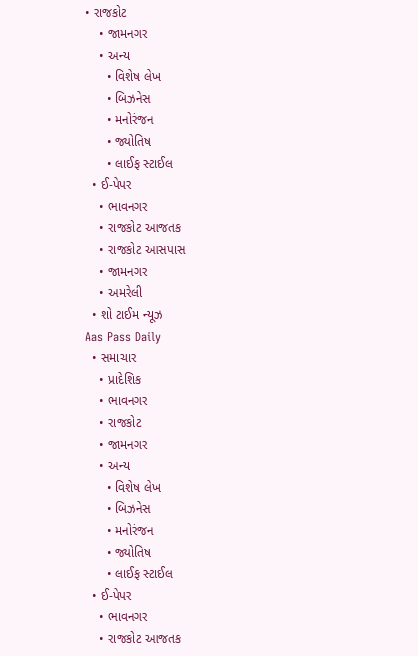• રાજકોટ
    • જામનગર
    • અન્ય
      • વિશેષ લેખ
      • બિઝનેસ
      • મનોરંજન
      • જ્યોતિષ
      • લાઈફ સ્ટાઈલ
  • ઈ-પેપર
    • ભાવનગર
    • રાજકોટ આજતક
    • રાજકોટ આસપાસ
    • જામનગર
    • અમરેલી
  • શો ટાઈમ ન્યૂઝ
Aas Pass Daily
  • સમાચાર
    • પ્રાદેશિક
    • ભાવનગર
    • રાજકોટ
    • જામનગર
    • અન્ય
      • વિશેષ લેખ
      • બિઝનેસ
      • મનોરંજન
      • જ્યોતિષ
      • લાઈફ સ્ટાઈલ
  • ઈ-પેપર
    • ભાવનગર
    • રાજકોટ આજતક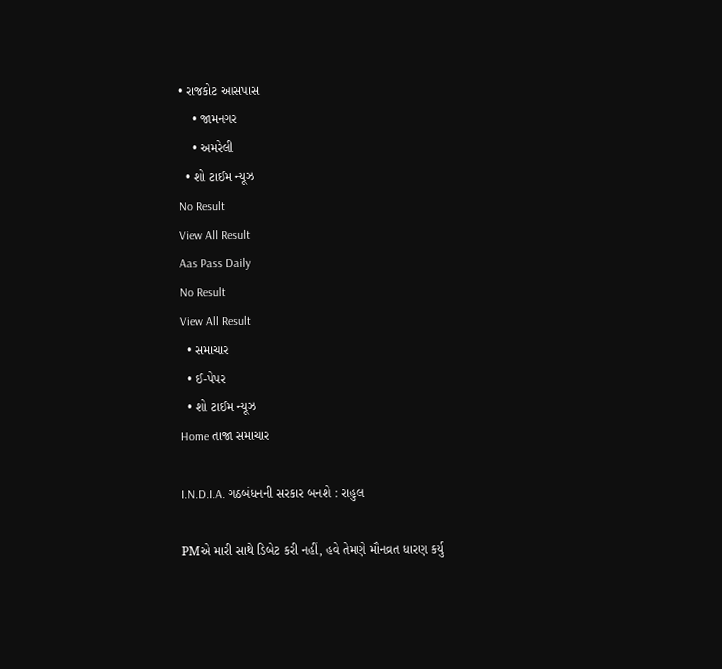• રાજકોટ આસપાસ
    • જામનગર
    • અમરેલી
  • શો ટાઈમ ન્યૂઝ
No Result
View All Result
Aas Pass Daily
No Result
View All Result
  • સમાચાર
  • ઈ-પેપર
  • શો ટાઈમ ન્યૂઝ
Home તાજા સમાચાર

I.N.D.I.A. ગઠબંધનની સરકાર બનશે : રાહુલ

PMએ મારી સાથે ડિબેટ કરી નહીં, હવે તેમણે મૌનવ્રત ધારણ કર્યુ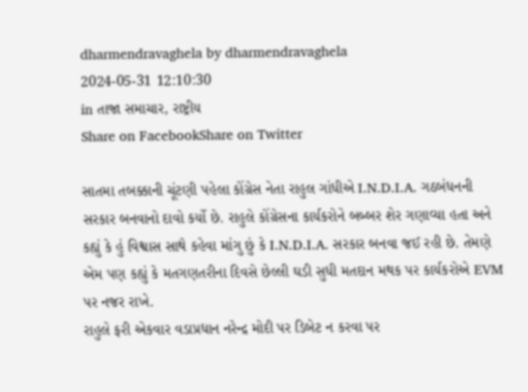dharmendravaghela by dharmendravaghela
2024-05-31 12:10:30
in તાજા સમાચાર, રાષ્ટ્રીય
Share on FacebookShare on Twitter

સાતમા તબક્કાની ચૂંટણી પહેલા કોંગ્રેસ નેતા રાહુલ ગાંધીએ I.N.D.I.A. ગઠબંધનની સરકાર બનવાનો દાવો કર્યો છે. રાહુલે કોંગ્રેસના કાર્યકરોને બબ્બર શેર ગણાવ્યા હતા અને કહ્યું કે હું વિશ્વાસ સાથે કહેવા માંગુ છું કે I.N.D.I.A. સરકાર બનવા જઈ રહી છે. તેમણે એમ પણ કહ્યું કે મતગણતરીના દિવસે છેલ્લી ઘડી સુધી મતદાન મથક પર કાર્યકરોએ EVM પર નજર રાખે.
રાહુલે ફરી એકવાર વડાપ્રધાન નરેન્દ્ર મોદી પર ડિબેટ ન કરવા પર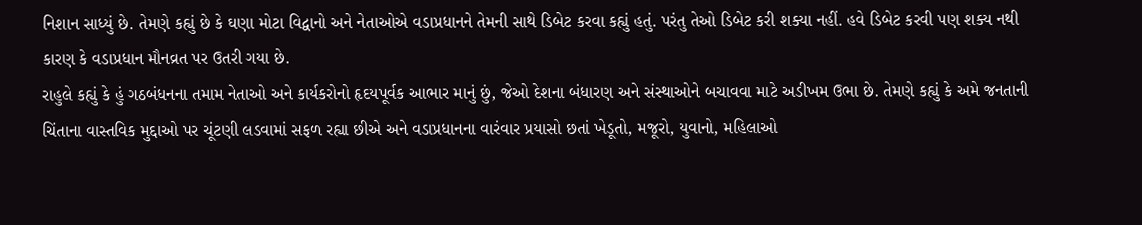નિશાન સાધ્યું છે. તેમણે કહ્યું છે કે ઘણા મોટા વિદ્વાનો અને નેતાઓએ વડાપ્રધાનને તેમની સાથે ડિબેટ કરવા કહ્યું હતું. પરંતુ તેઓ ડિબેટ કરી શક્યા નહીં. હવે ડિબેટ કરવી પણ શક્ય નથી કારણ કે વડાપ્રધાન મૌનવ્રત પર ઉતરી ગયા છે.
રાહુલે કહ્યું કે હું ગઠબંધનના તમામ નેતાઓ અને કાર્યકરોનો હૃદયપૂર્વક આભાર માનું છું, જેઓ દેશના બંધારણ અને સંસ્થાઓને બચાવવા માટે અડીખમ ઉભા છે. તેમણે કહ્યું કે અમે જનતાની ચિંતાના વાસ્તવિક મુદ્દાઓ પર ચૂંટણી લડવામાં સફળ રહ્યા છીએ અને વડાપ્રધાનના વારંવાર પ્રયાસો છતાં ખેડૂતો, મજૂરો, યુવાનો, મહિલાઓ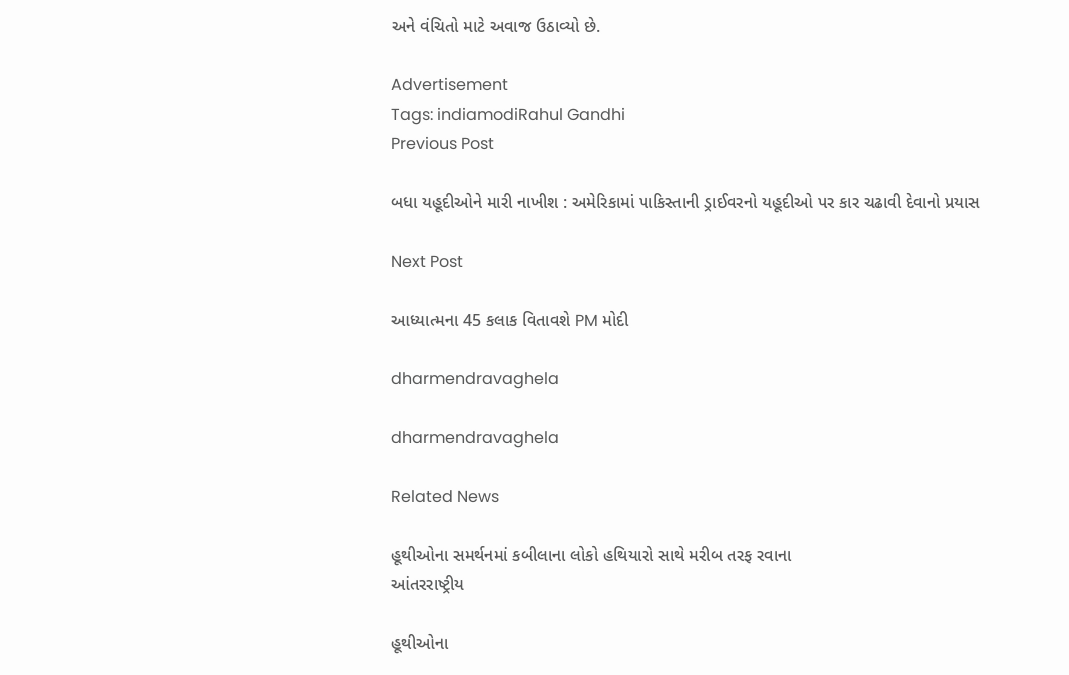અને વંચિતો માટે અવાજ ઉઠાવ્યો છે.

Advertisement
Tags: indiamodiRahul Gandhi
Previous Post

બધા યહૂદીઓને મારી નાખીશ : અમેરિકામાં પાકિસ્તાની ડ્રાઈવરનો યહૂદીઓ પર કાર ચઢાવી દેવાનો પ્રયાસ

Next Post

આધ્યાત્મના 45 કલાક વિતાવશે PM મોદી

dharmendravaghela

dharmendravaghela

Related News

હૂથીઓના સમર્થનમાં કબીલાના લોકો હથિયારો સાથે મરીબ તરફ રવાના
આંતરરાષ્ટ્રીય

હૂથીઓના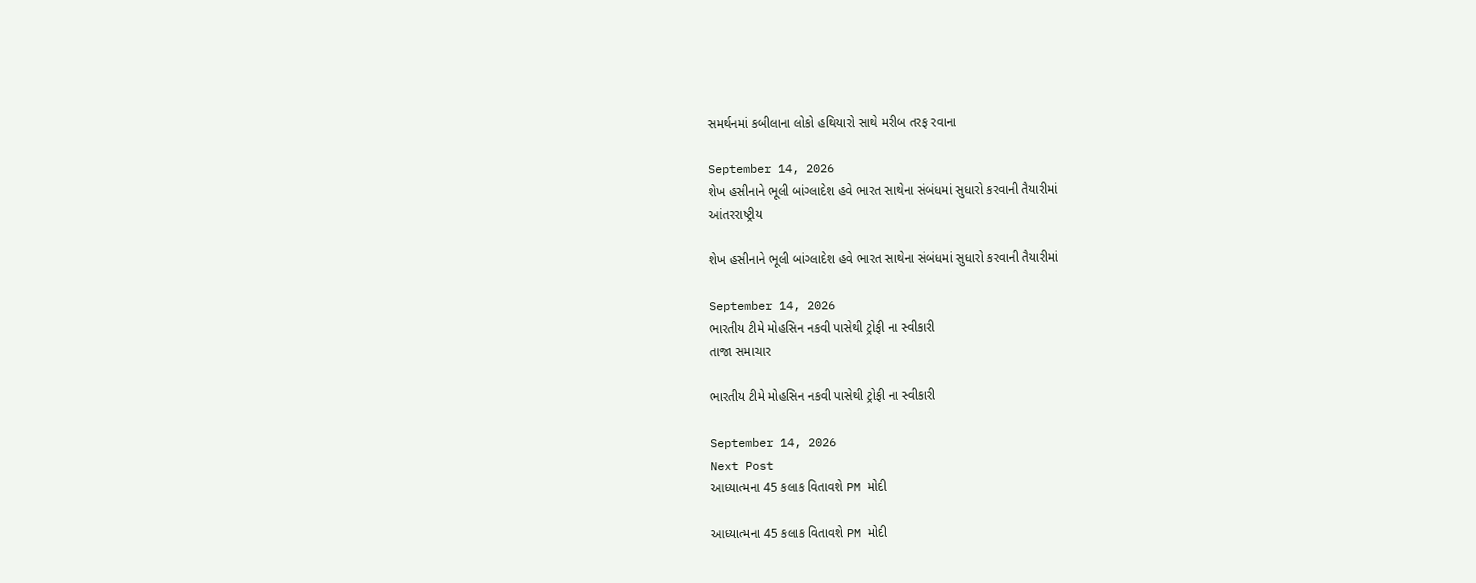સમર્થનમાં કબીલાના લોકો હથિયારો સાથે મરીબ તરફ રવાના

September 14, 2026
શેખ હસીનાને ભૂલી બાંગ્લાદેશ હવે ભારત સાથેના સંબંધમાં સુધારો કરવાની તૈયારીમાં
આંતરરાષ્ટ્રીય

શેખ હસીનાને ભૂલી બાંગ્લાદેશ હવે ભારત સાથેના સંબંધમાં સુધારો કરવાની તૈયારીમાં

September 14, 2026
ભારતીય ટીમે મોહસિન નકવી પાસેથી ટ્રોફી ના સ્વીકારી
તાજા સમાચાર

ભારતીય ટીમે મોહસિન નકવી પાસેથી ટ્રોફી ના સ્વીકારી

September 14, 2026
Next Post
આધ્યાત્મના 45 કલાક વિતાવશે PM મોદી

આધ્યાત્મના 45 કલાક વિતાવશે PM મોદી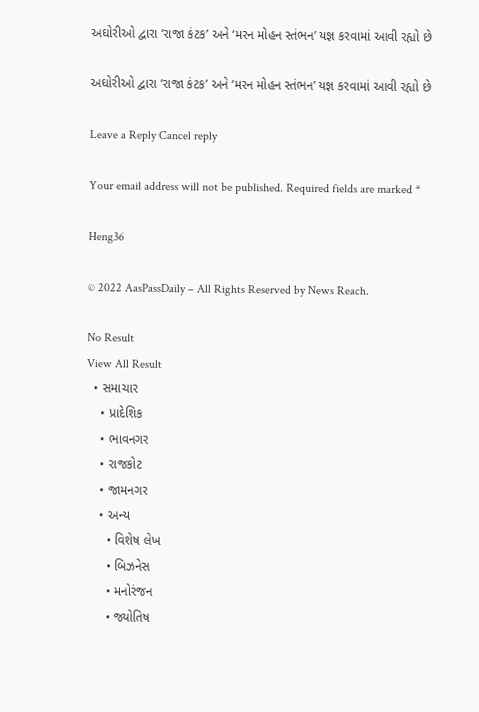અઘોરીઓ દ્વારા ‘રાજા કંટક’ અને ‘મરન મોહન સ્તંભન’ યજ્ઞ કરવામાં આવી રહ્યો છે

અઘોરીઓ દ્વારા ‘રાજા કંટક’ અને ‘મરન મોહન સ્તંભન’ યજ્ઞ કરવામાં આવી રહ્યો છે

Leave a Reply Cancel reply

Your email address will not be published. Required fields are marked *

Heng36

© 2022 AasPassDaily – All Rights Reserved by News Reach.

No Result
View All Result
  • સમાચાર
    • પ્રાદેશિક
    • ભાવનગર
    • રાજકોટ
    • જામનગર
    • અન્ય
      • વિશેષ લેખ
      • બિઝનેસ
      • મનોરંજન
      • જ્યોતિષ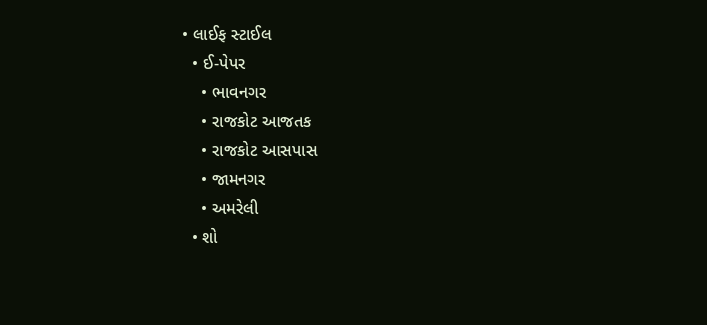• લાઈફ સ્ટાઈલ
  • ઈ-પેપર
    • ભાવનગર
    • રાજકોટ આજતક
    • રાજકોટ આસપાસ
    • જામનગર
    • અમરેલી
  • શો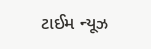ટાઈમ ન્યૂઝ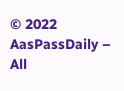© 2022 AasPassDaily – All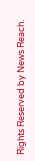Rights Reserved by News Reach.